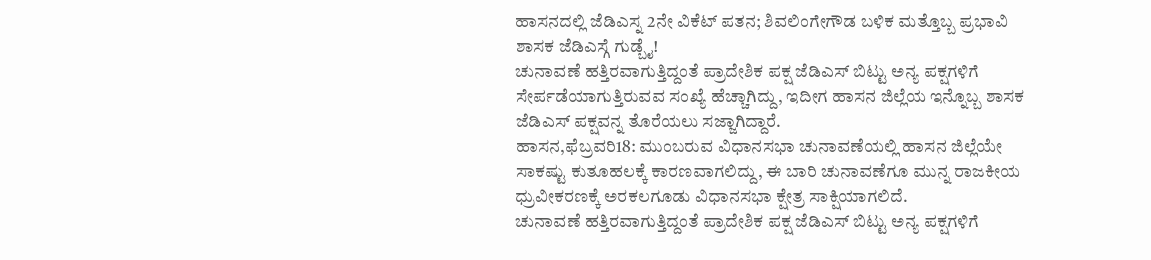ಹಾಸನದಲ್ಲಿ ಜೆಡಿಎಸ್ನ 2ನೇ ವಿಕೆಟ್ ಪತನ; ಶಿವಲಿಂಗೇಗೌಡ ಬಳಿಕ ಮತ್ತೊಬ್ಬ ಪ್ರಭಾವಿ ಶಾಸಕ ಜೆಡಿಎಸ್ಗೆ ಗುಡ್ಬೈ!
ಚುನಾವಣೆ ಹತ್ತಿರವಾಗುತ್ತಿದ್ದಂತೆ ಪ್ರಾದೇಶಿಕ ಪಕ್ಷ ಜೆಡಿಎಸ್ ಬಿಟ್ಟು ಅನ್ಯ ಪಕ್ಷಗಳಿಗೆ ಸೇರ್ಪಡೆಯಾಗುತ್ತಿರುವವ ಸಂಖ್ಯೆ ಹೆಚ್ಚಾಗಿದ್ದು, ಇದೀಗ ಹಾಸನ ಜಿಲ್ಲೆಯ ಇನ್ನೊಬ್ಬ ಶಾಸಕ ಜೆಡಿಎಸ್ ಪಕ್ಷವನ್ನ ತೊರೆಯಲು ಸಜ್ಜಾಗಿದ್ದಾರೆ.
ಹಾಸನ,ಫೆಬ್ರವರಿ18: ಮುಂಬರುವ ವಿಧಾನಸಭಾ ಚುನಾವಣೆಯಲ್ಲಿ ಹಾಸನ ಜಿಲ್ಲೆಯೇ ಸಾಕಷ್ಟು ಕುತೂಹಲಕ್ಕೆ ಕಾರಣವಾಗಲಿದ್ದು, ಈ ಬಾರಿ ಚುನಾವಣೆಗೂ ಮುನ್ನ ರಾಜಕೀಯ ಧ್ರುವೀಕರಣಕ್ಕೆ ಅರಕಲಗೂಡು ವಿಧಾನಸಭಾ ಕ್ಷೇತ್ರ ಸಾಕ್ಷಿಯಾಗಲಿದೆ.
ಚುನಾವಣೆ ಹತ್ತಿರವಾಗುತ್ತಿದ್ದಂತೆ ಪ್ರಾದೇಶಿಕ ಪಕ್ಷ ಜೆಡಿಎಸ್ ಬಿಟ್ಟು ಅನ್ಯ ಪಕ್ಷಗಳಿಗೆ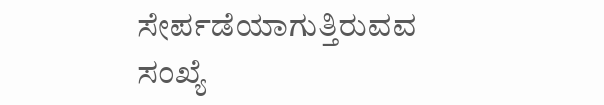ಸೇರ್ಪಡೆಯಾಗುತ್ತಿರುವವ ಸಂಖ್ಯೆ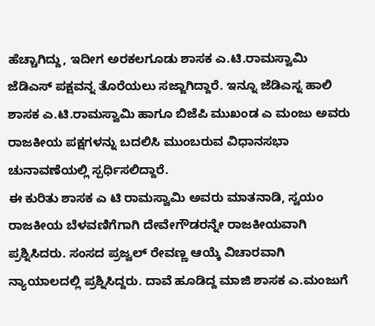ಹೆಚ್ಚಾಗಿದ್ದು, ಇದೀಗ ಅರಕಲಗೂಡು ಶಾಸಕ ಎ.ಟಿ.ರಾಮಸ್ವಾಮಿ ಜೆಡಿಎಸ್ ಪಕ್ಷವನ್ನ ತೊರೆಯಲು ಸಜ್ಜಾಗಿದ್ದಾರೆ. ಇನ್ನೂ ಜೆಡಿಎಸ್ನ ಹಾಲಿ ಶಾಸಕ ಎ.ಟಿ.ರಾಮಸ್ವಾಮಿ ಹಾಗೂ ಬಿಜೆಪಿ ಮುಖಂಡ ಎ ಮಂಜು ಅವರು ರಾಜಕೀಯ ಪಕ್ಷಗಳನ್ನು ಬದಲಿಸಿ ಮುಂಬರುವ ವಿಧಾನಸಭಾ ಚುನಾವಣೆಯಲ್ಲಿ ಸ್ಪರ್ಧಿಸಲಿದ್ದಾರೆ.
ಈ ಕುರಿತು ಶಾಸಕ ಎ ಟಿ ರಾಮಸ್ವಾಮಿ ಅವರು ಮಾತನಾಡಿ, ಸ್ವಯಂ ರಾಜಕೀಯ ಬೆಳವಣಿಗೆಗಾಗಿ ದೇವೇಗೌಡರನ್ನೇ ರಾಜಕೀಯವಾಗಿ ಪ್ರಶ್ನಿಸಿದರು. ಸಂಸದ ಪ್ರಜ್ವಲ್ ರೇವಣ್ಣ ಆಯ್ಕೆ ವಿಚಾರವಾಗಿ ನ್ಯಾಯಾಲದಲ್ಲಿ ಪ್ರಶ್ನಿಸಿದ್ದರು. ದಾವೆ ಹೂಡಿದ್ದ ಮಾಜಿ ಶಾಸಕ ಎ.ಮಂಜುಗೆ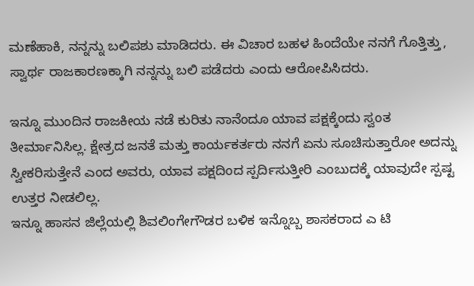ಮಣೆಹಾಕಿ, ನನ್ನನ್ನು ಬಲಿಪಶು ಮಾಡಿದರು. ಈ ವಿಚಾರ ಬಹಳ ಹಿಂದೆಯೇ ನನಗೆ ಗೊತ್ತಿತ್ತು, ಸ್ವಾರ್ಥ ರಾಜಕಾರಣಕ್ಕಾಗಿ ನನ್ನನ್ನು ಬಲಿ ಪಡೆದರು ಎಂದು ಆರೋಪಿಸಿದರು.

ಇನ್ನೂ ಮುಂದಿನ ರಾಜಕೀಯ ನಡೆ ಕುರಿತು ನಾನೆಂದೂ ಯಾವ ಪಕ್ಷಕ್ಕೆಂದು ಸ್ವಂತ ತೀರ್ಮಾನಿಸಿಲ್ಲ. ಕ್ಷೇತ್ರದ ಜನತೆ ಮತ್ತು ಕಾರ್ಯಕರ್ತರು ನನಗೆ ಏನು ಸೂಚಿಸುತ್ತಾರೋ ಅದನ್ನು ಸ್ವೀಕರಿಸುತ್ತೇನೆ ಎಂದ ಅವರು, ಯಾವ ಪಕ್ಷದಿಂದ ಸ್ಪರ್ದಿಸುತ್ತೀರಿ ಎಂಬುದಕ್ಕೆ ಯಾವುದೇ ಸ್ಪಷ್ಟ ಉತ್ತರ ನೀಡಲಿಲ್ಲ.
ಇನ್ನೂ ಹಾಸನ ಜಿಲ್ಲೆಯಲ್ಲಿ ಶಿವಲಿಂಗೇಗೌಡರ ಬಳಿಕ ಇನ್ನೊಬ್ಬ ಶಾಸಕರಾದ ಎ ಟಿ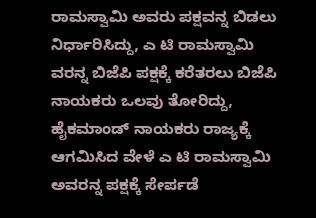ರಾಮಸ್ವಾಮಿ ಅವರು ಪಕ್ಷವನ್ನ ಬಿಡಲು ನಿರ್ಧಾರಿಸಿದ್ದು, ಎ ಟಿ ರಾಮಸ್ವಾಮಿ ವರನ್ನ ಬಿಜೆಪಿ ಪಕ್ಷಕ್ಕೆ ಕರೆತರಲು ಬಿಜೆಪಿ ನಾಯಕರು ಒಲವು ತೋರಿದ್ದು, ಹೈಕಮಾಂಡ್ ನಾಯಕರು ರಾಜ್ಯಕ್ಕೆ ಆಗಮಿಸಿದ ವೇಳೆ ಎ ಟಿ ರಾಮಸ್ವಾಮಿ ಅವರನ್ನ ಪಕ್ಷಕ್ಕೆ ಸೇರ್ಪಡೆ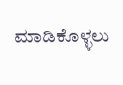ಮಾಡಿಕೊಳ್ಳಲು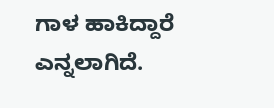ಗಾಳ ಹಾಕಿದ್ದಾರೆ ಎನ್ನಲಾಗಿದೆ.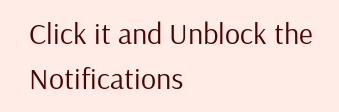Click it and Unblock the Notifications